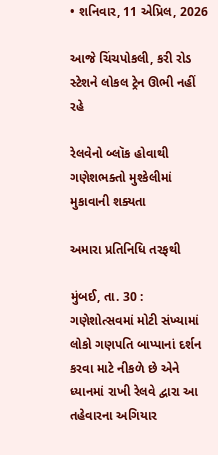• શનિવાર, 11 એપ્રિલ, 2026

આજે ચિંચપોકલી, કરી રોડ સ્ટેશને લોકલ ટ્રેન ઊભી નહીં રહે

રેલવેનો બ્લૉક હોવાથી ગણેશભક્તો મુશ્કેલીમાં મુકાવાની શક્યતા

અમારા પ્રતિનિધિ તરફથી

મુંબઈ, તા. 30 : ગણેશોત્સવમાં મોટી સંખ્યામાં લોકો ગણપતિ બાપ્પાનાં દર્શન કરવા માટે નીકળે છે એને ધ્યાનમાં રાખી રેલવે દ્વારા આ તહેવારના અગિયાર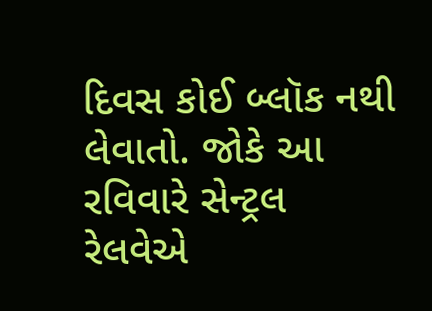દિવસ કોઈ બ્લૉક નથી લેવાતો. જોકે આ રવિવારે સેન્ટ્રલ રેલવેએ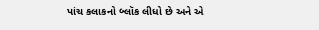પાંચ કલાકનો બ્લૉક લીધો છે અને એ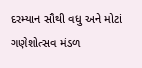દરમ્યાન સૌથી વધુ અને મોટાં ગણેશોત્સવ મંડળ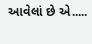આવેલાં છે એ.....